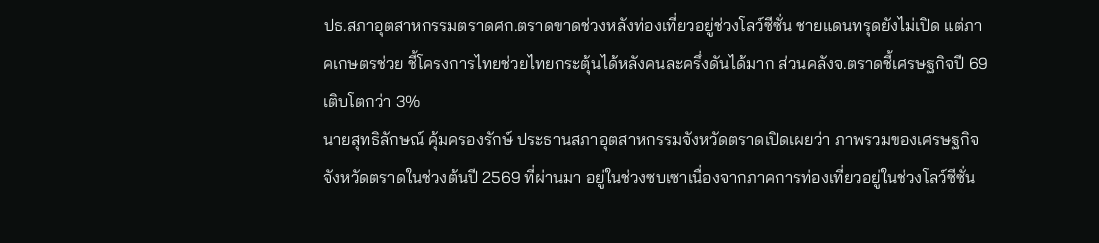ปธ.สภาอุตสาหกรรมตราดศก.ตราดขาดช่วงหลังท่องเที่ยวอยู่ช่วงโลว์ซีซั่น ชายแดนทรุดยังไม่เปิด แต่ภาคเกษตรช่วย ชี้โครงการไทยช่วยไทยกระตุ้นได้หลังคนละครึ่งดันได้มาก ส่วนคลังจ.ตราดชี้เศรษฐกิจปี 69 เติบโตกว่า 3%
นายสุทธิลักษณ์ คุ้มครองรักษ์ ประธานสภาอุตสาหกรรมจังหวัดตราดเปิดเผยว่า ภาพรวมของเศรษฐกิจจังหวัดตราดในช่วงต้นปี 2569 ที่ผ่านมา อยู่ในช่วงซบเซาเนื่องจากภาคการท่องเที่ยวอยู่ในช่วงโลว์ซีซั่น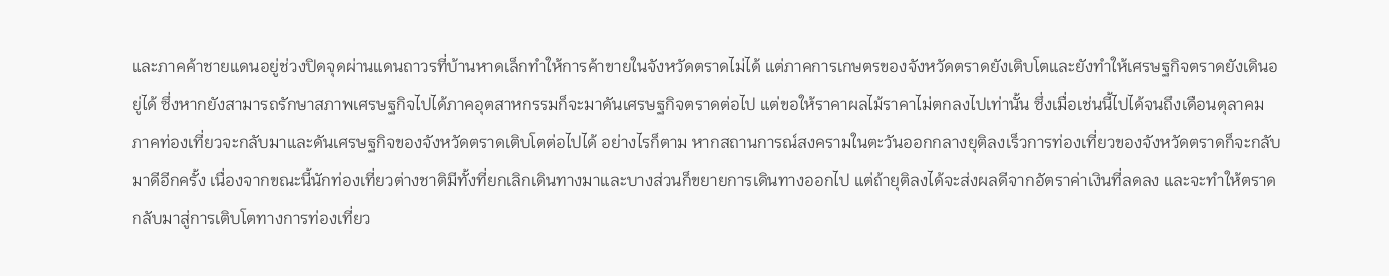และภาคค้าชายแดนอยู่ช่วงปิดจุดผ่านแดนถาวรที่บ้านหาดเล็กทำให้การค้าขายในจังหวัดตราดไม่ได้ แต่ภาคการเกษตรของจังหวัดตราดยังเติบโตและยังทำให้เศรษฐกิจตราดยังเดินอยู่ได้ ซึ่งหากยังสามารถรักษาสภาพเศรษฐกิจไปได้ภาคอุตสาหกรรมก็จะมาดันเศรษฐกิจตราดต่อไป แต่ขอให้ราคาผลไม้ราคาไม่ตกลงไปเท่านั้น ซึ่งเมื่อเช่นนี้ไปได้จนถึงเดือนตุลาคม ภาคท่องเที่ยวจะกลับมาและดันเศรษฐกิจของจังหวัดตราดเติบโตต่อไปได้ อย่างไรก็ตาม หากสถานการณ์สงครามในตะวันออกกลางยุติลงเร็วการท่องเที่ยวของจังหวัดตราดก็จะกลับมาดีอีกครั้ง เนื่องจากขณะนี้นักท่องเที่ยวต่างชาติมีทั้งที่ยกเลิกเดินทางมาและบางส่วนก็ขยายการเดินทางออกไป แต่ถ้ายุติลงได้จะส่งผลดีจากอัตราค่าเงินที่ลดลง และจะทำให้ตราดกลับมาสู่การเติบโตทางการท่องเที่ยว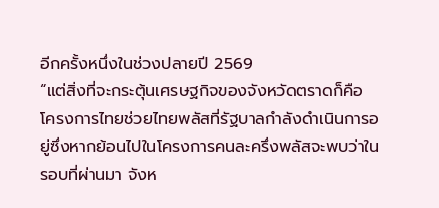อีกครั้งหนึ่งในช่วงปลายปี 2569
“แต่สิ่งที่จะกระตุ้นเศรษฐกิจของจังหวัดตราดก็คือ โครงการไทยช่วยไทยพลัสที่รัฐบาลกำลังดำเนินการอยู่ซึ่งหากย้อนไปในโครงการคนละครึ่งพลัสจะพบว่าในรอบที่ผ่านมา จังห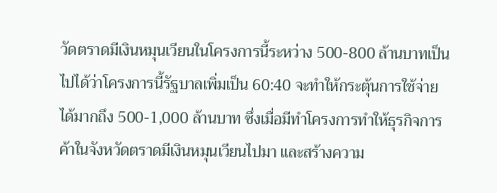วัดตราดมีเงินหมุนเวียนในโครงการนี้ระหว่าง 500-800 ล้านบาทเป็นไปได้ว่าโครงการนี้รัฐบาลเพิ่มเป็น 60:40 จะทำให้กระตุ้นการใช้จ่ายได้มากถึง 500-1,000 ล้านบาท ซึ่งเมื่อมีทำโครงการทำให้ธุรกิจการค้าในจังหวัดตราดมีเงินหมุนเวียนไปมา และสร้างความ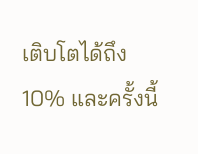เติบโตได้ถึง 10% และครั้งนี้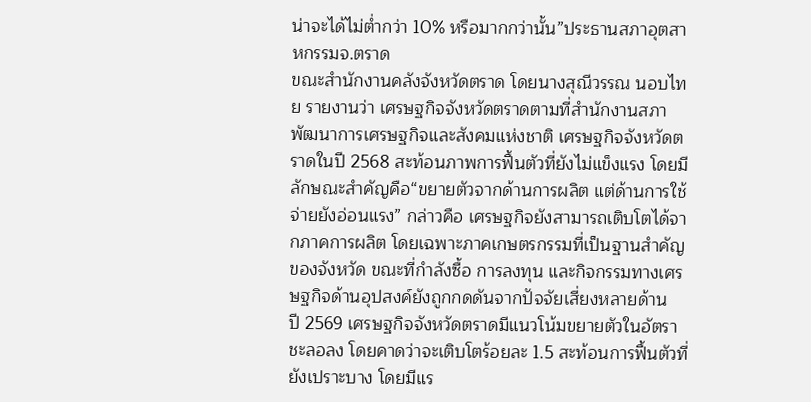น่าจะได้ไม่ต่ำกว่า 10% หรือมากกว่านั้น”ประธานสภาอุตสาหกรรมจ.ตราด
ขณะสำนักงานคลังจังหวัดตราด โดยนางสุณีวรรณ นอบไทย รายงานว่า เศรษฐกิจจังหวัดตราดตามที่สำนักงานสภาพัฒนาการเศรษฐกิจและสังคมแห่งชาติ เศรษฐกิจจังหวัดตราดในปี 2568 สะท้อนภาพการฟื้นตัวที่ยังไม่แข็งแรง โดยมีลักษณะสำคัญคือ“ขยายตัวจากด้านการผลิต แต่ด้านการใช้จ่ายยังอ่อนแรง” กล่าวคือ เศรษฐกิจยังสามารถเติบโตได้จากภาคการผลิต โดยเฉพาะภาคเกษตรกรรมที่เป็นฐานสำคัญของจังหวัด ขณะที่กำลังซื้อ การลงทุน และกิจกรรมทางเศรษฐกิจด้านอุปสงค์ยังถูกกดดันจากปัจจัยเสี่ยงหลายด้าน
ปี 2569 เศรษฐกิจจังหวัดตราดมีแนวโน้มขยายตัวในอัตราชะลอลง โดยคาดว่าจะเติบโตร้อยละ 1.5 สะท้อนการฟื้นตัวที่ยังเปราะบาง โดยมีแร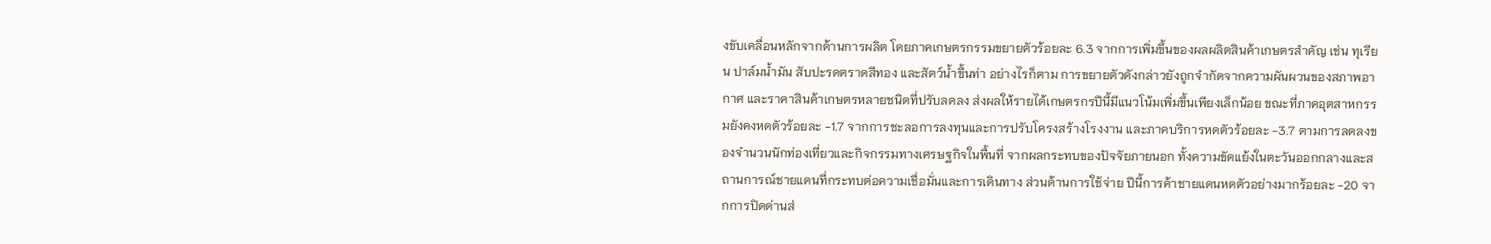งขับเคลื่อนหลักจากด้านการผลิต โดยภาคเกษตรกรรมขยายตัวร้อยละ 6.3 จากการเพิ่มขึ้นของผลผลิตสินค้าเกษตรสำคัญ เช่น ทุเรียน ปาล์มน้ำมัน สับปะรดตราดสีทอง และสัตว์น้ำขึ้นท่า อย่างไรก็ตาม การขยายตัวดังกล่าวยังถูกจำกัดจากความผันผวนของสภาพอากาศ และราคาสินค้าเกษตรหลายชนิดที่ปรับลดลง ส่งผลให้รายได้เกษตรกรปีนี้มีแนวโน้มเพิ่มขึ้นเพียงเล็กน้อย ขณะที่ภาคอุตสาหกรรมยังคงหดตัวร้อยละ -1.7 จากการชะลอการลงทุนและการปรับโครงสร้างโรงงาน และภาคบริการหดตัวร้อยละ -3.7 ตามการลดลงของจำนวนนักท่องเที่ยวและกิจกรรมทางเศรษฐกิจในพื้นที่ จากผลกระทบของปัจจัยภายนอก ทั้งความขัดแย้งในตะวันออกกลางและสถานการณ์ชายแดนที่กระทบต่อความเชื่อมั่นและการเดินทาง ส่วนด้านการใช้จ่าย ปีนี้การค้าชายแดนหดตัวอย่างมากร้อยละ -20 จากการปิดด่านส่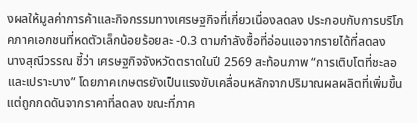งผลให้มูลค่าการค้าและกิจกรรมทางเศรษฐกิจที่เกี่ยวเนื่องลดลง ประกอบกับการบริโภคภาคเอกชนที่หดตัวเล็กน้อยร้อยละ -0.3 ตามกำลังซื้อที่อ่อนแอจากรายได้ที่ลดลง
นางสุณีวรรณ ชี้ว่า เศรษฐกิจจังหวัดตราดในปี 2569 สะท้อนภาพ “การเติบโตที่ชะลอและเปราะบาง” โดยภาคเกษตรยังเป็นแรงขับเคลื่อนหลักจากปริมาณผลผลิตที่เพิ่มขึ้น แต่ถูกกดดันจากราคาที่ลดลง ขณะที่ภาค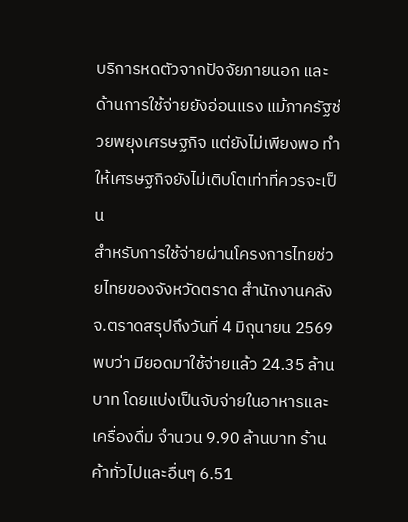บริการหดตัวจากปัจจัยภายนอก และด้านการใช้จ่ายยังอ่อนแรง แม้ภาครัฐช่วยพยุงเศรษฐกิจ แต่ยังไม่เพียงพอ ทำให้เศรษฐกิจยังไม่เติบโตเท่าที่ควรจะเป็น
สำหรับการใช้จ่ายผ่านโครงการไทยช่วยไทยของจังหวัดตราด สำนักงานคลังจ.ตราดสรุปถึงวันที่ 4 มิถุนายน 2569 พบว่า มียอดมาใช้จ่ายแล้ว 24.35 ล้านบาท โดยแบ่งเป็นจับจ่ายในอาหารและเครื่องดื่ม จำนวน 9.90 ล้านบาท ร้านค้าทั่วไปและอื่นๆ 6.51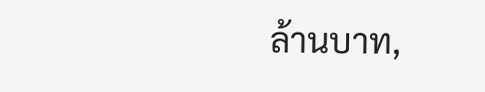ล้านบาท,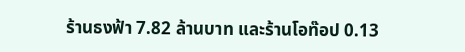ร้านธงฟ้า 7.82 ล้านบาท และร้านโอท๊อป 0.13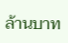ล้านบาท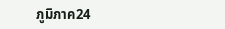ภูมิภาค24